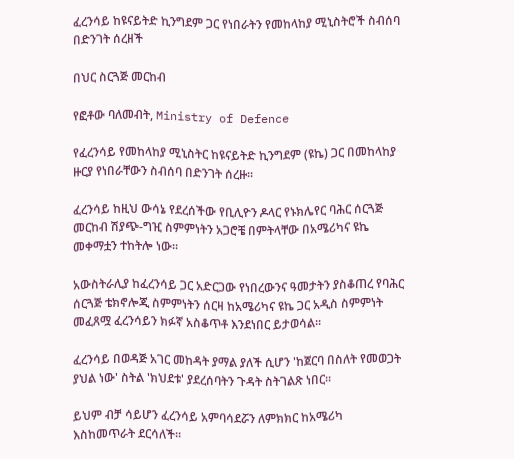ፈረንሳይ ከዩናይትድ ኪንግደም ጋር የነበራትን የመከላከያ ሚኒስትሮች ስብሰባ በድንገት ሰረዘች

በህር ስርጓጅ መርከብ

የፎቶው ባለመብት, Ministry of Defence

የፈረንሳይ የመከላከያ ሚኒስትር ከዩናይትድ ኪንግደም (ዩኬ) ጋር በመከላከያ ዙርያ የነበራቸውን ስብሰባ በድንገት ሰረዙ።

ፈረንሳይ ከዚህ ውሳኔ የደረሰችው የቢሊዮን ዶላር የኑክሌየር ባሕር ሰርጓጅ መርከብ ሽያጭ-ግዢ ስምምነትን አጋሮቼ በምትላቸው በአሜሪካና ዩኬ መቀማቷን ተከትሎ ነው።

አውስትራሊያ ከፈረንሳይ ጋር አድርጋው የነበረውንና ዓመታትን ያስቆጠረ የባሕር ሰርጓጅ ቴክኖሎጂ ስምምነትን ሰርዛ ከአሜሪካና ዩኬ ጋር አዲስ ስምምነት መፈጸሟ ፈረንሳይን ክፉኛ አስቆጥቶ እንደነበር ይታወሳል።

ፈረንሳይ በወዳጅ አገር መከዳት ያማል ያለች ሲሆን 'ከጀርባ በስለት የመወጋት ያህል ነው' ስትል 'ክህደቱ' ያደረሰባትን ጉዳት ስትገልጽ ነበር፡፡

ይህም ብቻ ሳይሆን ፈረንሳይ አምባሳደሯን ለምክክር ከአሜሪካ እስከመጥራት ደርሳለች።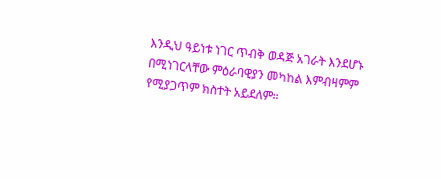እንዲህ ዓይነቱ ነገር ጥብቅ ወዳጅ አገራት እንደሆኑ በሚነገርላቸው ምዕራባዊያን መካከል እምብዛምም የሚያጋጥም ክስተት አይደለም።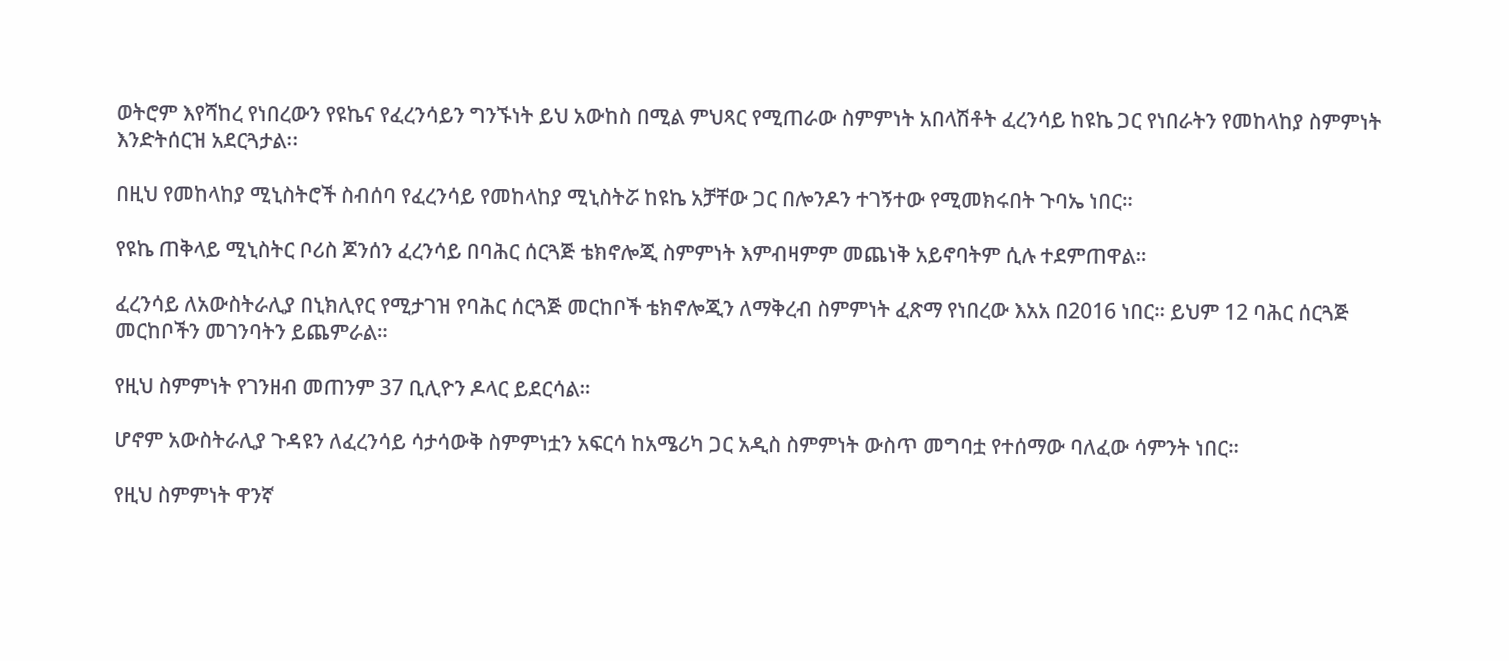ወትሮም እየሻከረ የነበረውን የዩኬና የፈረንሳይን ግንኙነት ይህ አውከስ በሚል ምህጻር የሚጠራው ስምምነት አበላሽቶት ፈረንሳይ ከዩኬ ጋር የነበራትን የመከላከያ ስምምነት እንድትሰርዝ አደርጓታል፡፡

በዚህ የመከላከያ ሚኒስትሮች ስብሰባ የፈረንሳይ የመከላከያ ሚኒስትሯ ከዩኬ አቻቸው ጋር በሎንዶን ተገኝተው የሚመክሩበት ጉባኤ ነበር።

የዩኬ ጠቅላይ ሚኒስትር ቦሪስ ጆንሰን ፈረንሳይ በባሕር ሰርጓጅ ቴክኖሎጂ ስምምነት እምብዛምም መጨነቅ አይኖባትም ሲሉ ተደምጠዋል።

ፈረንሳይ ለአውስትራሊያ በኒክሊየር የሚታገዝ የባሕር ሰርጓጅ መርከቦች ቴክኖሎጂን ለማቅረብ ስምምነት ፈጽማ የነበረው እአአ በ2016 ነበር። ይህም 12 ባሕር ሰርጓጅ መርከቦችን መገንባትን ይጨምራል።

የዚህ ስምምነት የገንዘብ መጠንም 37 ቢሊዮን ዶላር ይደርሳል።

ሆኖም አውስትራሊያ ጉዳዩን ለፈረንሳይ ሳታሳውቅ ስምምነቷን አፍርሳ ከአሜሪካ ጋር አዲስ ስምምነት ውስጥ መግባቷ የተሰማው ባለፈው ሳምንት ነበር።

የዚህ ስምምነት ዋንኛ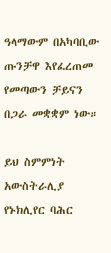ዓላማውም በአካባቢው ጡንቻዋ እየፈረጠመ የመጣውን ቻይናን በጋራ መቋቋም ነው።

ይህ ስምምነት አውስትራሊያ የኑክሊየር ባሕር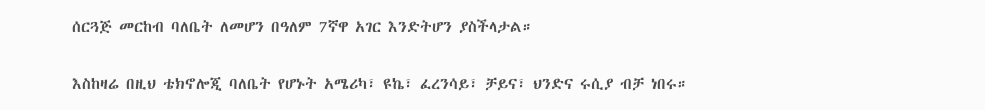ሰርጓጅ መርከብ ባለቤት ለመሆን በዓለም 7ኛዋ አገር እንድትሆን ያስችላታል።

እስከዛሬ በዚህ ቴክኖሎጂ ባለቤት የሆኑት አሜሪካ፣ ዩኬ፣ ፈረንሳይ፣ ቻይና፣ ህንድና ሩሲያ ብቻ ነበሩ።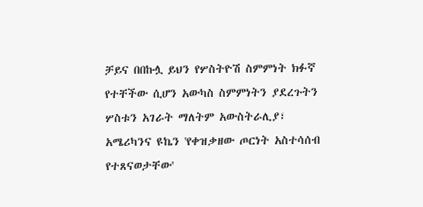ቻይና በበኩሏ ይህን የሦስትዮሽ ስምምነት ክፉኛ የተቸችው ሲሆን አውካስ ስምምነትን ያደረጉትን ሦስቱን አገራት ማለትም አውስትራሊያ፣ አሜሪካንና ዩኬን 'የቀዝቃዘው ጦርነት አስተሳሰብ የተጸናወታቸው'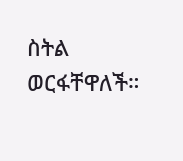ስትል ወርፋቸዋለች።